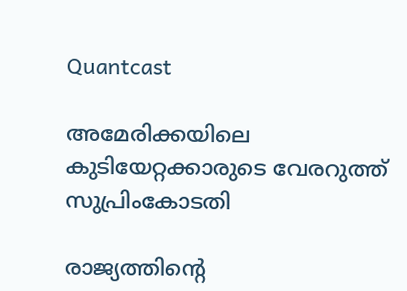Quantcast

അമേരിക്കയിലെ കുടിയേറ്റക്കാരുടെ വേരറുത്ത് സുപ്രിംകോടതി

രാജ്യത്തിന്റെ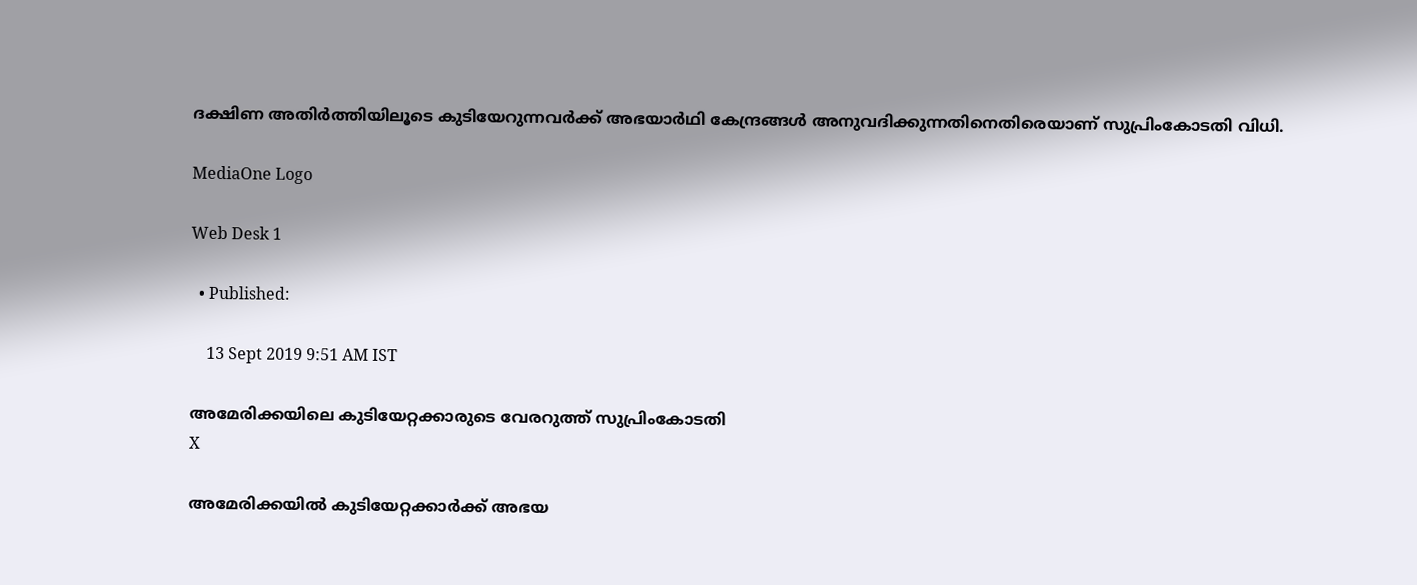ദക്ഷിണ അതിര്‍ത്തിയിലൂടെ കുടിയേറുന്നവര്‍ക്ക് അഭയാര്‍ഥി കേന്ദ്രങ്ങള്‍ അനുവദിക്കുന്നതിനെതിരെയാണ് സുപ്രിംകോടതി വിധി.

MediaOne Logo

Web Desk 1

  • Published:

    13 Sept 2019 9:51 AM IST

അമേരിക്കയിലെ കുടിയേറ്റക്കാരുടെ വേരറുത്ത് സുപ്രിംകോടതി
X

അമേരിക്കയില്‍ കുടിയേറ്റക്കാര്‍ക്ക് അഭയ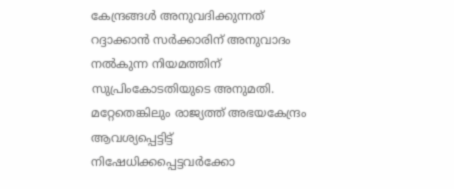കേന്ദ്രങ്ങള്‍ അനുവദിക്കുന്നത് റദ്ദാക്കാന്‍ സര്‍ക്കാരിന് അനുവാദം നല്‍കുന്ന നിയമത്തിന് സുപ്രിംകോടതിയുടെ അനുമതി. മറ്റേതെങ്കിലും രാജ്യത്ത് അഭയകേന്ദ്രം ആവശ്യപ്പെട്ടിട്ട് നിഷേധിക്കപ്പെട്ടവര്‍ക്കോ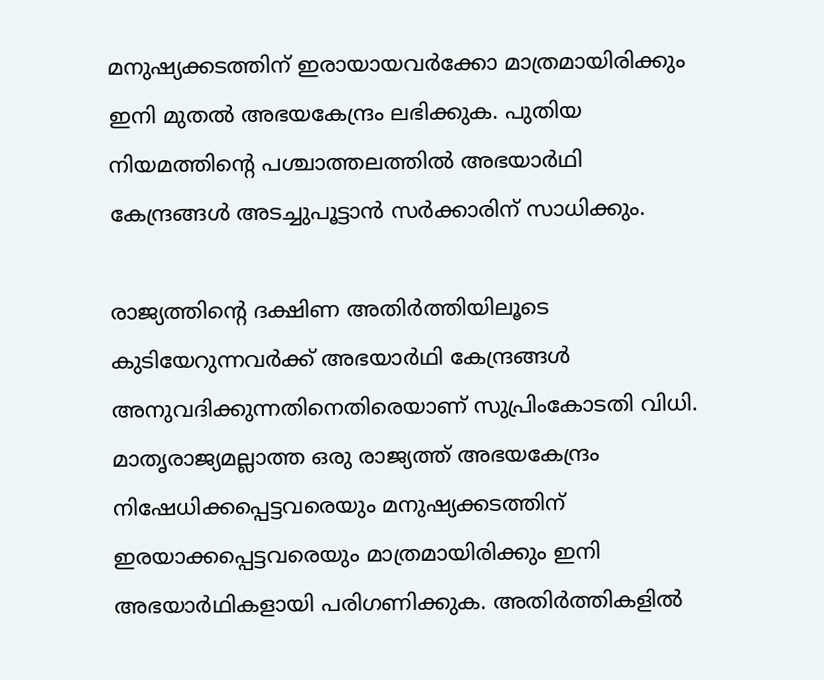മനുഷ്യക്കടത്തിന് ഇരായായവര്‍ക്കോ മാത്രമായിരിക്കും ഇനി മുതല്‍ അഭയകേന്ദ്രം ലഭിക്കുക. പുതിയ നിയമത്തിന്റെ പശ്ചാത്തലത്തില്‍ അഭയാര്‍ഥി കേന്ദ്രങ്ങള്‍ അടച്ചുപൂട്ടാന്‍ സര്‍ക്കാരിന് സാധിക്കും.

രാജ്യത്തിന്റെ ദക്ഷിണ അതിര്‍ത്തിയിലൂടെ കുടിയേറുന്നവര്‍ക്ക് അഭയാര്‍ഥി കേന്ദ്രങ്ങള്‍ അനുവദിക്കുന്നതിനെതിരെയാണ് സുപ്രിംകോടതി വിധി. മാതൃരാജ്യമല്ലാത്ത ഒരു രാജ്യത്ത് അഭയകേന്ദ്രം നിഷേധിക്കപ്പെട്ടവരെയും മനുഷ്യക്കടത്തിന് ഇരയാക്കപ്പെട്ടവരെയും മാത്രമായിരിക്കും ഇനി അഭയാര്‍ഥികളായി പരിഗണിക്കുക. അതിര്‍ത്തികളില്‍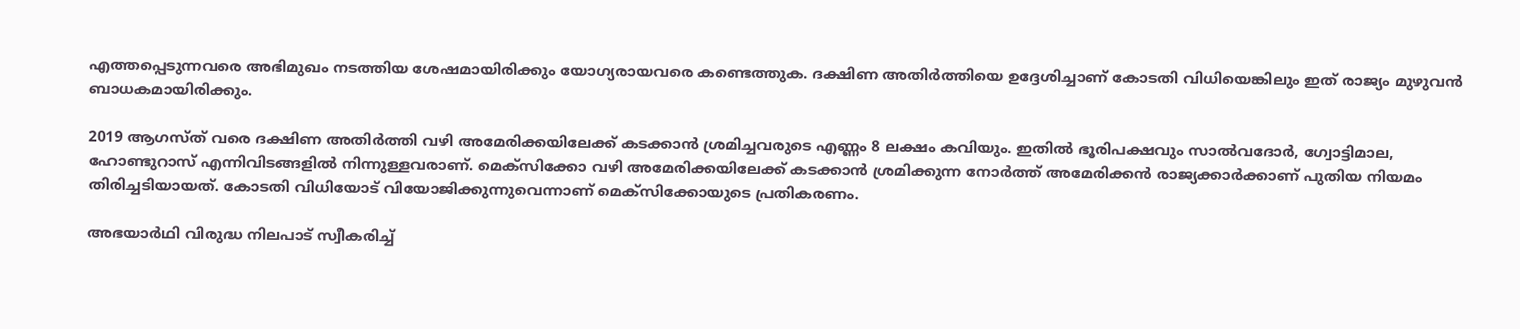എത്തപ്പെടുന്നവരെ അഭിമുഖം നടത്തിയ ശേഷമായിരിക്കും യോഗ്യരായവരെ കണ്ടെത്തുക. ദക്ഷിണ അതിര്‍ത്തിയെ ഉദ്ദേശിച്ചാണ് കോടതി വിധിയെങ്കിലും ഇത് രാജ്യം മുഴുവന്‍ ബാധകമായിരിക്കും.

2019 ആഗസ്ത് വരെ ദക്ഷിണ അതിര്‍ത്തി വഴി അമേരിക്കയിലേക്ക് കടക്കാന്‍ ശ്രമിച്ചവരുടെ എണ്ണം 8 ലക്ഷം കവിയും. ഇതില്‍ ഭൂരിപക്ഷവും സാല്‍വദോര്‍, ഗ്വോട്ടിമാല, ഹോണ്ടുറാസ് എന്നിവിടങ്ങളില്‍ നിന്നുള്ളവരാണ്. മെക്സിക്കോ വഴി അമേരിക്കയിലേക്ക് കടക്കാന്‍ ശ്രമിക്കുന്ന നോര്‍ത്ത് അമേരിക്കന്‍ രാജ്യക്കാര്‍ക്കാണ് പുതിയ നിയമം തിരിച്ചടിയായത്. കോടതി വിധിയോട് വിയോജിക്കുന്നുവെന്നാണ് മെക്സിക്കോയുടെ പ്രതികരണം.

അഭയാര്‍ഥി വിരുദ്ധ നിലപാട് സ്വീകരിച്ച്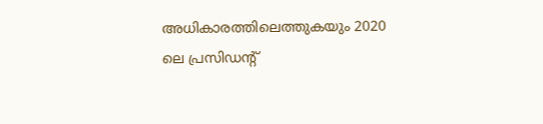അധികാരത്തിലെത്തുകയും 2020 ലെ പ്രസിഡന്റ്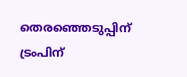തെരഞ്ഞെടുപ്പിന് ട്രംപിന്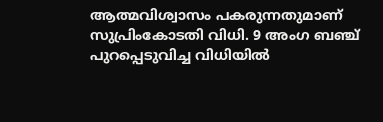ആത്മവിശ്വാസം പകരുന്നതുമാണ് സുപ്രിംകോടതി വിധി. 9 അംഗ ബഞ്ച് പുറപ്പെടുവിച്ച വിധിയില്‍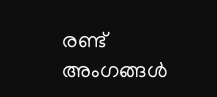രണ്ട് അംഗങ്ങള്‍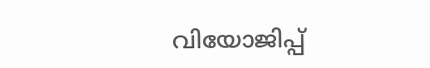വിയോജിപ്പ്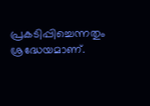പ്രകടിപ്പിച്ചെന്നതും ശ്രദ്ധേയമാണ്.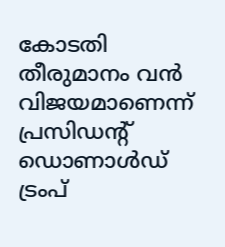കോടതി തീരുമാനം വന്‍ വിജയമാണെന്ന് പ്രസിഡന്റ് ഡൊണാള്‍ഡ് ട്രംപ്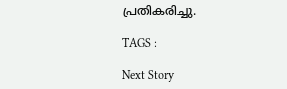പ്രതികരിച്ചു.

TAGS :

Next Story